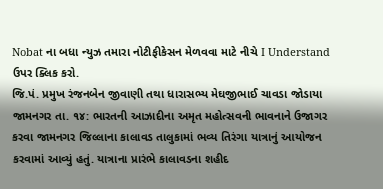Nobat ના બધા ન્યુઝ તમારા નોટીફીકેસન મેળવવા માટે નીચે I Understand ઉપર ક્લિક કરો.
જિ.પં. પ્રમુખ રંજનબેન જીવાણી તથા ધારાસભ્ય મેઘજીભાઈ ચાવડા જોડાયા
જામનગર તા. ૧૪: ભારતની આઝાદીના અમૃત મહોત્સવની ભાવનાને ઉજાગર કરવા જામનગર જિલ્લાના કાલાવડ તાલુકામાં ભવ્ય તિરંગા યાત્રાનું આયોજન કરવામાં આવ્યું હતું. યાત્રાના પ્રારંભે કાલાવડના શહીદ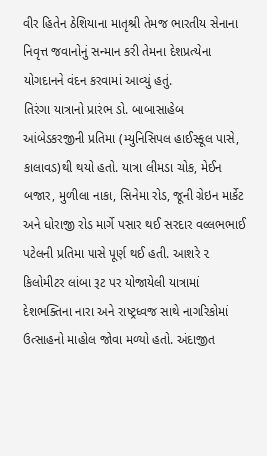વીર હિતેન ઠેશિયાના માતૃશ્રી તેમજ ભારતીય સેનાના નિવૃત્ત જવાનોનું સન્માન કરી તેમના દેશપ્રત્યેના યોગદાનને વંદન કરવામાં આવ્યું હતું.
તિરંગા યાત્રાનો પ્રારંભ ડો. બાબાસાહેબ આંબેડકરજીની પ્રતિમા (મ્યુનિસિપલ હાઈસ્કૂલ પાસે, કાલાવડ)થી થયો હતો. યાત્રા લીમડા ચોક, મેઈન બજાર, મુળીલા નાકા, સિનેમા રોડ, જૂની ગ્રેઇન માર્કેટ અને ધોરાજી રોડ માર્ગે પસાર થઈ સરદાર વલ્લભભાઈ પટેલની પ્રતિમા ૫ાસે પૂર્ણ થઈ હતી. આશરે ૨ કિલોમીટર લાંબા રૂટ પર યોજાયેલી યાત્રામાં દેશભક્તિના નારા અને રાષ્ટ્રધ્વજ સાથે નાગરિકોમાં ઉત્સાહનો માહોલ જોવા મળ્યો હતો. અંદાજીત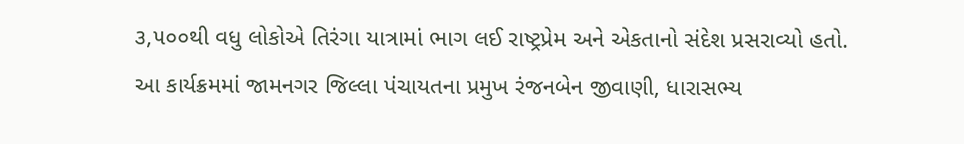૩,૫૦૦થી વધુ લોકોએ તિરંગા યાત્રામાં ભાગ લઈ રાષ્ટ્રપ્રેમ અને એકતાનો સંદેશ પ્રસરાવ્યો હતો.
આ કાર્યક્રમમાં જામનગર જિલ્લા પંચાયતના પ્રમુખ રંજનબેન જીવાણી, ધારાસભ્ય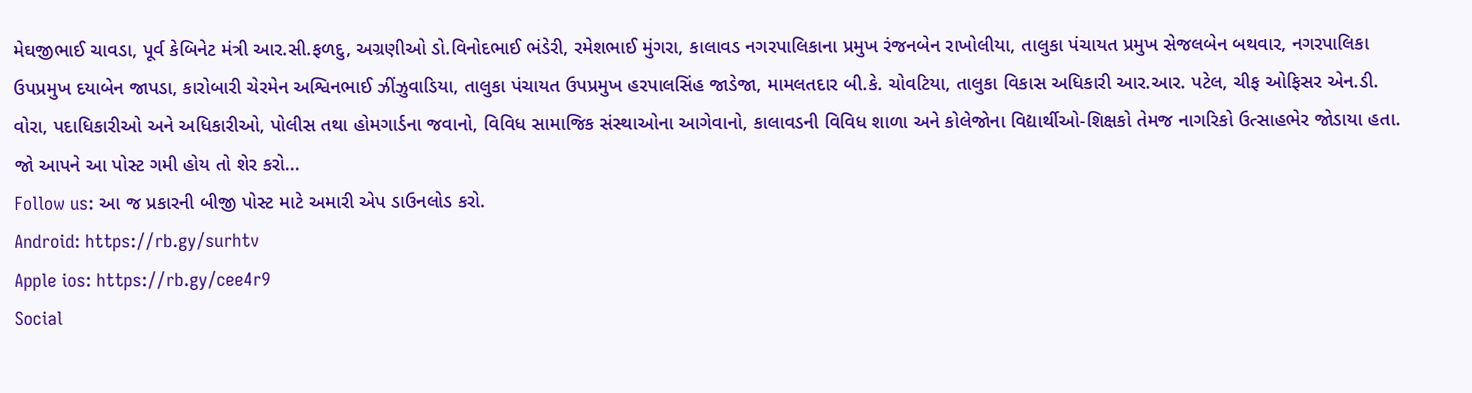મેઘજીભાઈ ચાવડા, પૂર્વ કેબિનેટ મંત્રી આર.સી.ફળદુ, અગ્રણીઓ ડો.વિનોદભાઈ ભંડેરી, રમેશભાઈ મુંગરા, કાલાવડ નગરપાલિકાના પ્રમુખ રંજનબેન રાખોલીયા, તાલુકા પંચાયત પ્રમુખ સેજલબેન બથવાર, નગરપાલિકા ઉપપ્રમુખ દયાબેન જાપડા, કારોબારી ચેરમેન અશ્વિનભાઈ ઝીંઝુવાડિયા, તાલુકા પંચાયત ઉપપ્રમુખ હરપાલસિંહ જાડેજા, મામલતદાર બી.કે. ચોવટિયા, તાલુકા વિકાસ અધિકારી આર.આર. પટેલ, ચીફ ઓફિસર એન.ડી. વોરા, પદાધિકારીઓ અને અધિકારીઓ, પોલીસ તથા હોમગાર્ડના જવાનો, વિવિધ સામાજિક સંસ્થાઓના આગેવાનો, કાલાવડની વિવિધ શાળા અને કોલેજોના વિદ્યાર્થીઓ-શિક્ષકો તેમજ નાગરિકો ઉત્સાહભેર જોડાયા હતા.
જો આપને આ પોસ્ટ ગમી હોય તો શેર કરો...
Follow us: આ જ પ્રકારની બીજી પોસ્ટ માટે અમારી એપ ડાઉનલોડ કરો.
Android: https://rb.gy/surhtv
Apple ios: https://rb.gy/cee4r9
Social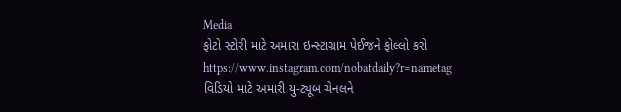Media
ફોટો સ્ટોરી માટે અમારા ઇન્સ્ટાગ્રામ પેઈજને ફોલ્લો કરો
https://www.instagram.com/nobatdaily?r=nametag
વિડિયો માટે અમારી યુ-ટ્યૂબ ચેનલને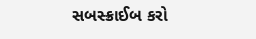સબસ્ક્રાઈબ કરો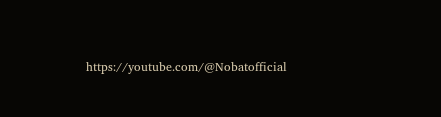https://youtube.com/@Nobatofficial